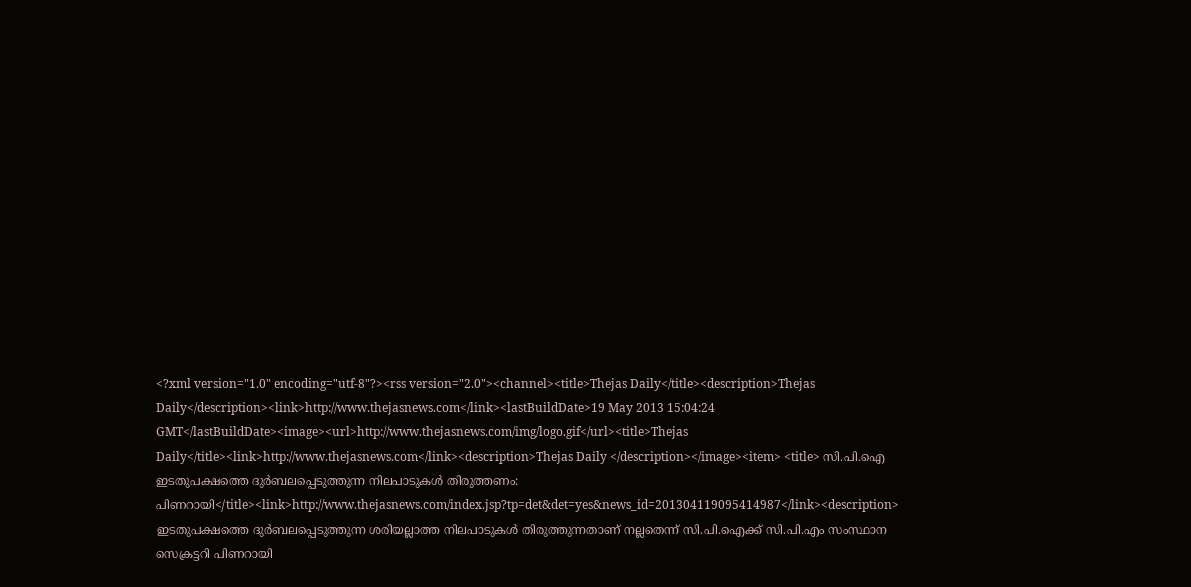<?xml version="1.0" encoding="utf-8"?><rss version="2.0"><channel><title>Thejas Daily</title><description>Thejas Daily</description><link>http://www.thejasnews.com</link><lastBuildDate>19 May 2013 15:04:24 GMT</lastBuildDate><image><url>http://www.thejasnews.com/img/logo.gif</url><title>Thejas Daily</title><link>http://www.thejasnews.com</link><description>Thejas Daily </description></image><item> <title> സി.പി.ഐ ഇടതുപക്ഷത്തെ ദുര്‍ബലപ്പെടുത്തുന്ന നിലപാടുകള്‍ തിരുത്തണം: പിണറായി</title><link>http://www.thejasnews.com/index.jsp?tp=det&det=yes&news_id=201304119095414987</link><description> ഇടതുപക്ഷത്തെ ദുര്‍ബലപ്പെടുത്തുന്ന ശരിയല്ലാത്ത നിലപാടുകള്‍ തിരുത്തുന്നതാണ്‌ നല്ലതെന്ന്‌ സി.പി.ഐക്ക്‌ സി.പി.എം സംസ്ഥാന സെക്രട്ടറി പിണറായി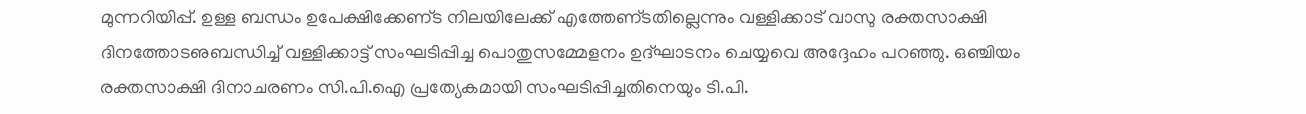മുന്നറിയിപ്പ്‌. ഉള്ള ബന്ധം ഉപേക്ഷിക്കേണ്‌ട നിലയിലേക്ക്‌ എത്തേണ്‌ടതില്ലെന്നും വള്ളിക്കാട്‌ വാസു രക്തസാക്ഷി ദിനത്തോടഌബന്ധിച്ച്‌ വള്ളിക്കാട്ട്‌ സംഘടിപ്പിച്ച പൊതുസമ്മേളനം ഉദ്‌ഘാടനം ചെയ്യവെ അദ്ദേഹം പറഞ്ഞു. ഒഞ്ചിയം രക്തസാക്ഷി ദിനാചരണം സി.പി.ഐ പ്രത്യേകമായി സംഘടിപ്പിച്ചതിനെയും ടി.പി.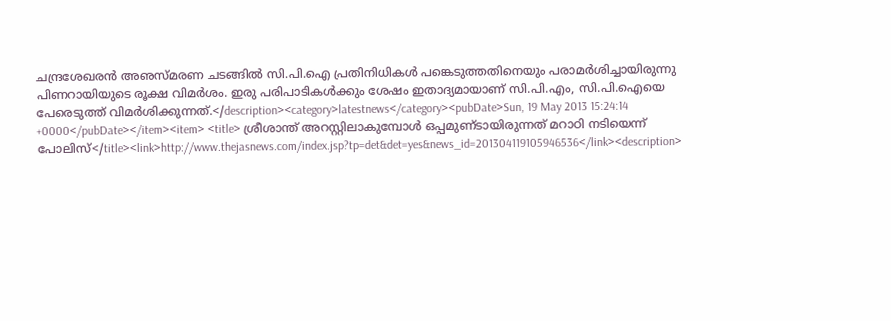ചന്ദ്രശേഖരന്‍ അഌസ്‌മരണ ചടങ്ങില്‍ സി.പി.ഐ പ്രതിനിധികള്‍ പങ്കെടുത്തതിനെയും പരാമര്‍ശിച്ചായിരുന്നു പിണറായിയുടെ രൂക്ഷ വിമര്‍ശം. ഇരു പരിപാടികള്‍ക്കും ശേഷം ഇതാദ്യമായാണ്‌ സി.പി.എം, സി.പി.ഐയെ പേരെടുത്ത്‌ വിമര്‍ശിക്കുന്നത്‌.</description><category>latestnews</category><pubDate>Sun, 19 May 2013 15:24:14 +0000</pubDate></item><item> <title> ശ്രീശാന്ത്‌ അറസ്റ്റിലാകുമ്പോള്‍ ഒപ്പമുണ്‌ടായിരുന്നത്‌ മറാഠി നടിയെന്ന്‌ പോലിസ്‌</title><link>http://www.thejasnews.com/index.jsp?tp=det&det=yes&news_id=201304119105946536</link><description>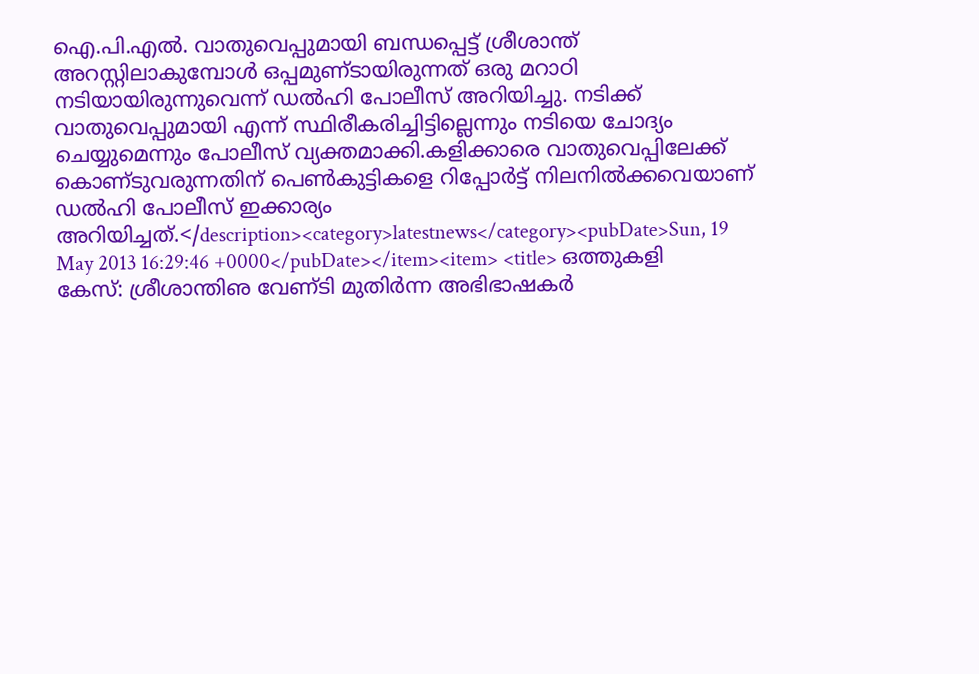ഐ.പി.എല്‍. വാതുവെപ്പുമായി ബന്ധപ്പെട്ട്‌ ശ്രീശാന്ത്‌ അറസ്റ്റിലാകുമ്പോള്‍ ഒപ്പമുണ്‌ടായിരുന്നത്‌ ഒരു മറാഠി നടിയായിരുന്നുവെന്ന്‌ ഡല്‍ഹി പോലീസ്‌ അറിയിച്ചു. നടിക്ക്‌ വാതുവെപ്പുമായി എന്ന്‌ സ്ഥിരീകരിച്ചിട്ടില്ലെന്നും നടിയെ ചോദ്യം ചെയ്യുമെന്നും പോലീസ്‌ വ്യക്തമാക്കി.കളിക്കാരെ വാതുവെപ്പിലേക്ക്‌ കൊണ്‌ടുവരുന്നതിന്‌ പെണ്‍കുട്ടികളെ റിപ്പോര്‍ട്ട്‌ നിലനില്‍ക്കവെയാണ്‌ ഡല്‍ഹി പോലീസ്‌ ഇക്കാര്യം അറിയിച്ചത്‌.</description><category>latestnews</category><pubDate>Sun, 19 May 2013 16:29:46 +0000</pubDate></item><item> <title> ഒത്തുകളി കേസ്‌: ശ്രീശാന്തിഌ വേണ്‌ടി മുതിര്‍ന്ന അഭിഭാഷകര്‍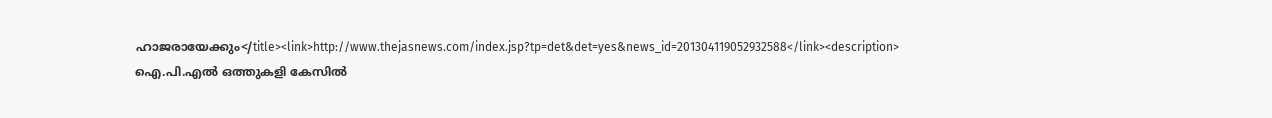ഹാജരായേക്കും</title><link>http://www.thejasnews.com/index.jsp?tp=det&det=yes&news_id=201304119052932588</link><description> ഐ.പി.എല്‍ ഒത്തുകളി കേസില്‍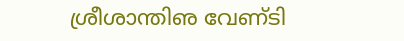ശ്രീശാന്തിഌ വേണ്‌ടി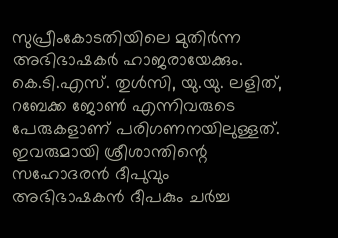സുപ്രീംകോടതിയിലെ മുതിര്‍ന്ന അഭിഭാഷകര്‍ ഹാജരായേക്കും. കെ.ടി.എസ്‌. തുള്‍സി, യു.യു. ലളിത്‌, റബേക്ക ജോണ്‍ എന്നിവരുടെ പേരുകളാണ്‌ പരിഗണനയിലുള്ളത്‌. ഇവരുമായി ശ്രീശാന്തിന്റെ സഹോദരന്‍ ദീപുവും അഭിഭാഷകന്‍ ദീപകും ചര്‍ച്ച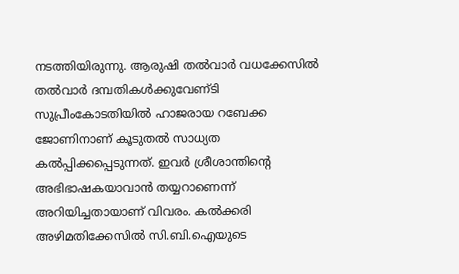നടത്തിയിരുന്നു. ആരുഷി തല്‍വാര്‍ വധക്കേസില്‍ തല്‍വാര്‍ ദമ്പതികള്‍ക്കുവേണ്‌ടി സുപ്രീംകോടതിയില്‍ ഹാജരായ റബേക്ക ജോണിനാണ്‌ കൂടുതല്‍ സാധ്യത കല്‍പ്പിക്കപ്പെടുന്നത്‌. ഇവര്‍ ശ്രീശാന്തിന്റെ അഭിഭാഷകയാവാന്‍ തയ്യറാണെന്ന്‌ അറിയിച്ചതായാണ്‌ വിവരം. കല്‍ക്കരി അഴിമതിക്കേസില്‍ സി.ബി.ഐയുടെ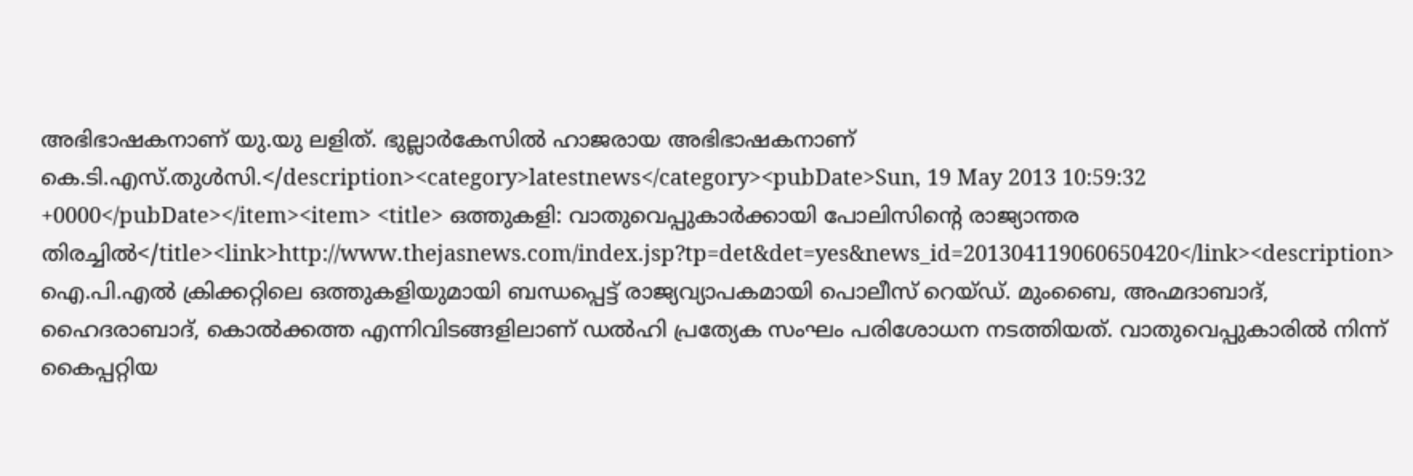അഭിഭാഷകനാണ്‌ യു.യു ലളിത്‌. ഭുല്ലാര്‍കേസില്‍ ഹാജരായ അഭിഭാഷകനാണ്‌ കെ.ടി.എസ്‌.തുള്‍സി.</description><category>latestnews</category><pubDate>Sun, 19 May 2013 10:59:32 +0000</pubDate></item><item> <title> ഒത്തുകളി: വാതുവെപ്പുകാര്‍ക്കായി പോലിസിന്റെ രാജ്യാന്തര തിരച്ചില്‍</title><link>http://www.thejasnews.com/index.jsp?tp=det&det=yes&news_id=201304119060650420</link><description> ഐ.പി.എല്‍ ക്രിക്കറ്റിലെ ഒത്തുകളിയുമായി ബന്ധപ്പെട്ട്‌ രാജ്യവ്യാപകമായി പൊലീസ്‌ റെയ്‌ഡ്‌. മുംബൈ, അഹ്മദാബാദ്‌, ഹൈദരാബാദ്‌, കൊല്‍ക്കത്ത എന്നിവിടങ്ങളിലാണ്‌ ഡല്‍ഹി പ്രത്യേക സംഘം പരിശോധന നടത്തിയത്‌. വാതുവെപ്പുകാരില്‍ നിന്ന്‌ കൈപ്പറ്റിയ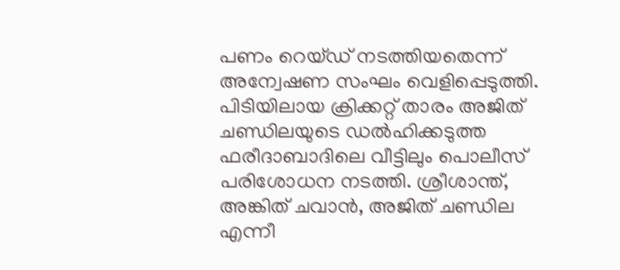പണം റെയ്‌ഡ്‌ നടത്തിയതെന്ന്‌ അന്വേഷണ സംഘം വെളിപ്പെടുത്തി. പിടിയിലായ ക്രിക്കറ്റ്‌ താരം അജിത്‌ ചണ്ഡിലയുടെ ഡല്‍ഹിക്കടുത്ത ഫരീദാബാദിലെ വീട്ടിലും പൊലീസ്‌ പരിശോധന നടത്തി. ശ്രീശാന്ത്‌, അങ്കിത്‌ ചവാന്‍, അജിത്‌ ചണ്ഡില എന്നീ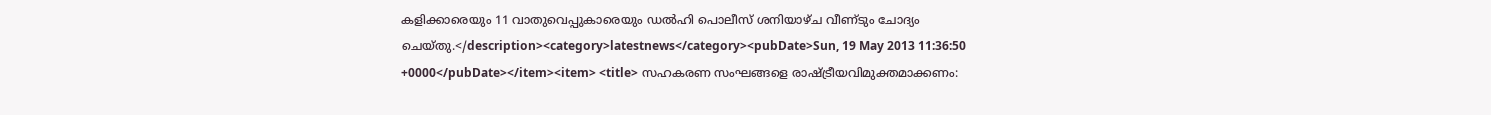കളിക്കാരെയും 11 വാതുവെപ്പുകാരെയും ഡല്‍ഹി പൊലീസ്‌ ശനിയാഴ്‌ച വീണ്‌ടും ചോദ്യം ചെയ്‌തു.</description><category>latestnews</category><pubDate>Sun, 19 May 2013 11:36:50 +0000</pubDate></item><item> <title> സഹകരണ സംഘങ്ങളെ രാഷ്ട്രീയവിമുക്തമാക്കണം: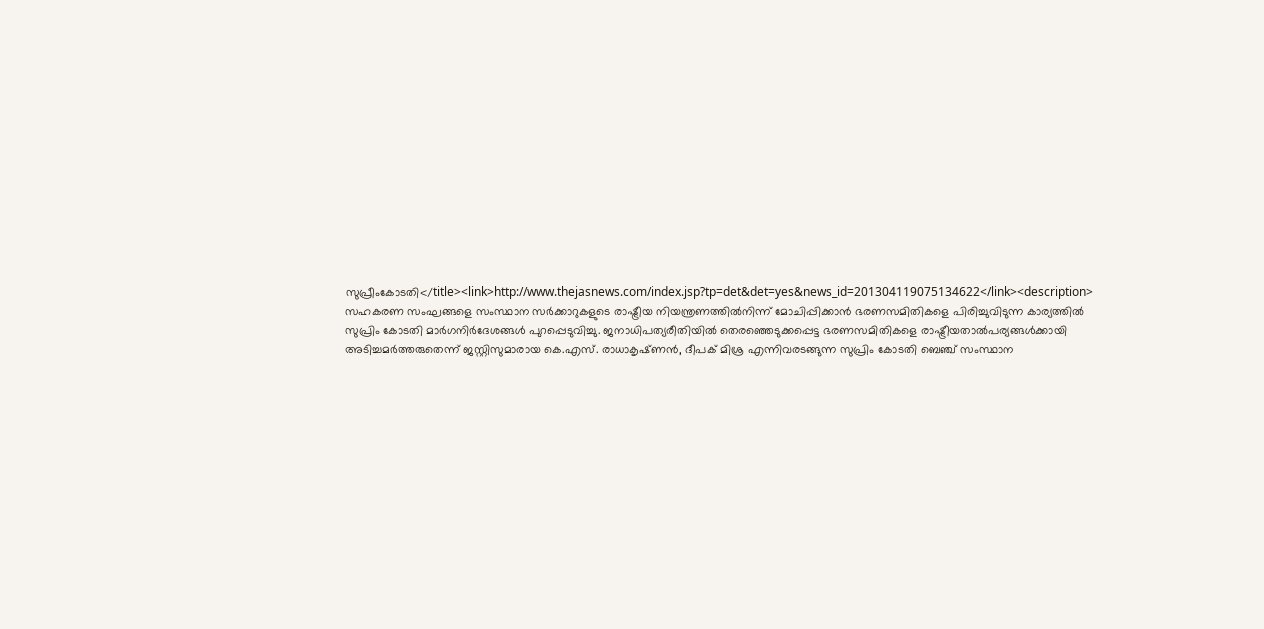സുപ്രീംകോടതി</title><link>http://www.thejasnews.com/index.jsp?tp=det&det=yes&news_id=201304119075134622</link><description> സഹകരണ സംഘങ്ങളെ സംസ്ഥാന സര്‍ക്കാറുകളുടെ രാഷ്ട്രീയ നിയന്ത്രണത്തില്‍നിന്ന്‌ മോചിപ്പിക്കാന്‍ ഭരണസമിതികളെ പിരിച്ചുവിടുന്ന കാര്യത്തില്‍ സുപ്രിം കോടതി മാര്‍ഗനിര്‍ദേശങ്ങള്‍ പുറപ്പെടുവിച്ചു. ജനാധിപത്യരീതിയില്‍ തെരഞ്ഞെടുക്കപ്പെട്ട ഭരണസമിതികളെ രാഷ്ട്രീയതാല്‍പര്യങ്ങള്‍ക്കായി അടിച്ചമര്‍ത്തരുതെന്ന്‌ ജസ്റ്റിസുമാരായ കെ.എസ്‌. രാധാകൃഷ്‌ണന്‍, ദീപക്‌ മിശ്ര എന്നിവരടങ്ങുന്ന സുപ്രിം കോടതി ബെഞ്ച്‌ സംസ്ഥാന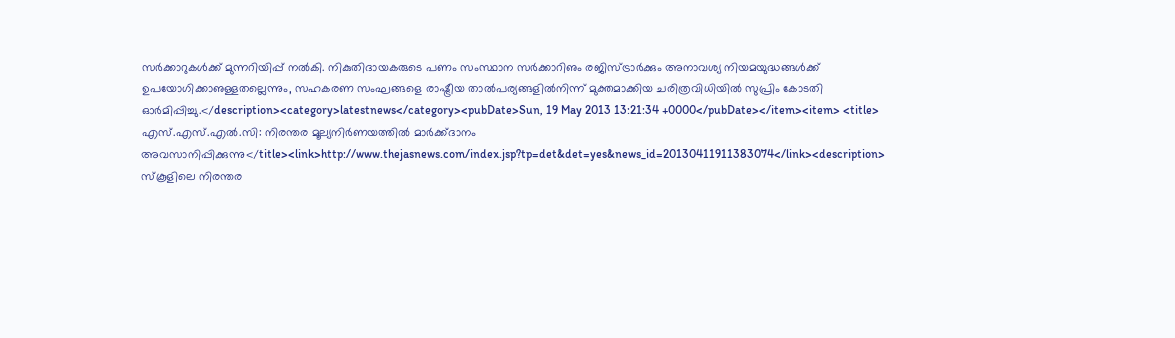സര്‍ക്കാറുകള്‍ക്ക്‌ മുന്നറിയിപ്പ്‌ നല്‍കി. നികുതിദായകരുടെ പണം സംസ്ഥാന സര്‍ക്കാറിഌം രജിസ്‌ട്രാര്‍ക്കും അനാവശ്യ നിയമയുദ്ധങ്ങള്‍ക്ക്‌ ഉപയോഗിക്കാഌള്ളതല്ലെന്നും, സഹകരണ സംഘങ്ങളെ രാഷ്ട്രീയ താല്‍പര്യങ്ങളില്‍നിന്ന്‌ മുക്തമാക്കിയ ചരിത്രവിധിയില്‍ സുപ്രിം കോടതി ഓര്‍മിപ്പിച്ചു.</description><category>latestnews</category><pubDate>Sun, 19 May 2013 13:21:34 +0000</pubDate></item><item> <title> എസ്‌.എസ്‌.എല്‍.സി: നിരന്തര മൂല്യനിര്‍ണയത്തില്‍ മാര്‍ക്ക്‌ദാനം അവസാനിപ്പിക്കുന്നു</title><link>http://www.thejasnews.com/index.jsp?tp=det&det=yes&news_id=20130411911383074</link><description> സ്‌കൂളിലെ നിരന്തര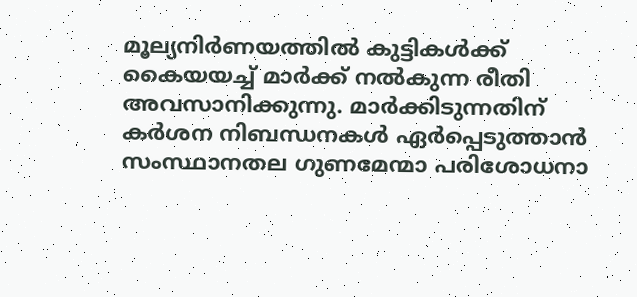മൂല്യനിര്‍ണയത്തില്‍ കുട്ടികള്‍ക്ക്‌ കൈയയച്ച്‌ മാര്‍ക്ക്‌ നല്‍കുന്ന രീതി അവസാനിക്കുന്നു. മാര്‍ക്കിടുന്നതിന്‌ കര്‍ശന നിബന്ധനകള്‍ ഏര്‍പ്പെടുത്താന്‍ സംസ്ഥാനതല ഗുണമേന്മാ പരിശോധനാ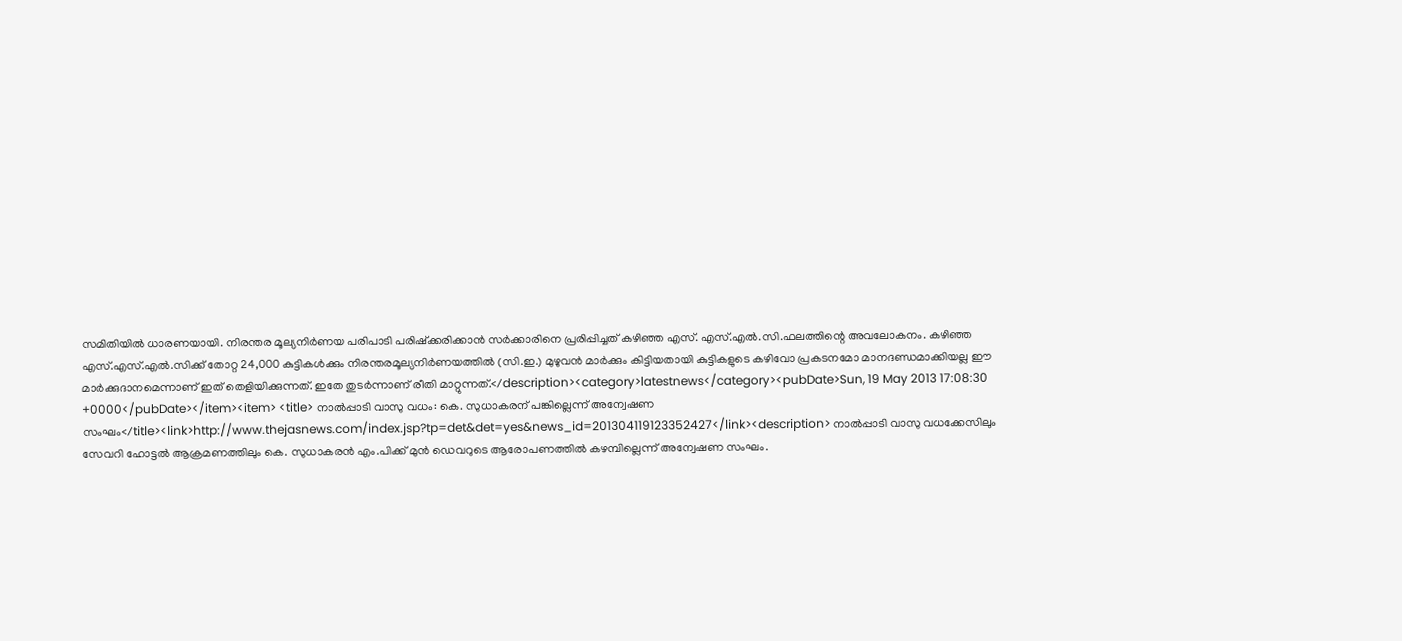സമിതിയില്‍ ധാരണയായി. നിരന്തര മൂല്യനിര്‍ണയ പരിപാടി പരിഷ്‌ക്കരിക്കാന്‍ സര്‍ക്കാരിനെ പ്രരിപ്പിച്ചത്‌ കഴിഞ്ഞ എസ്‌. എസ്‌.എല്‍.സി.ഫലത്തിന്റെ അവലോകനം. കഴിഞ്ഞ എസ്‌.എസ്‌.എല്‍.സിക്ക്‌ തോറ്റ 24,000 കുട്ടികള്‍ക്കും നിരന്തരമൂല്യനിര്‍ണയത്തില്‍ (സി.ഇ.) മുഴുവന്‍ മാര്‍ക്കും കിട്ടിയതായി കുട്ടികളുടെ കഴിവോ പ്രകടനമോ മാനദണ്ഡമാക്കിയല്ല ഈ മാര്‍ക്കുദാനമെന്നാണ്‌ ഇത്‌ തെളിയിക്കുന്നത്‌. ഇതേ തുടര്‍ന്നാണ്‌ രീതി മാറ്റുന്നത്‌.</description><category>latestnews</category><pubDate>Sun, 19 May 2013 17:08:30 +0000</pubDate></item><item> <title> നാല്‍പ്പാടി വാസു വധം: കെ. സുധാകരന്‌ പങ്കില്ലെന്ന്‌ അന്വേഷണ സംഘം</title><link>http://www.thejasnews.com/index.jsp?tp=det&det=yes&news_id=201304119123352427</link><description> നാല്‍പ്പാടി വാസു വധക്കേസിലും സേവറി ഹോട്ടല്‍ ആക്രമണത്തിലും കെ. സുധാകരന്‍ എം.പിക്ക്‌ മുന്‍ ഡെവറുടെ ആരോപണത്തില്‍ കഴമ്പില്ലെന്ന്‌ അന്വേഷണ സംഘം.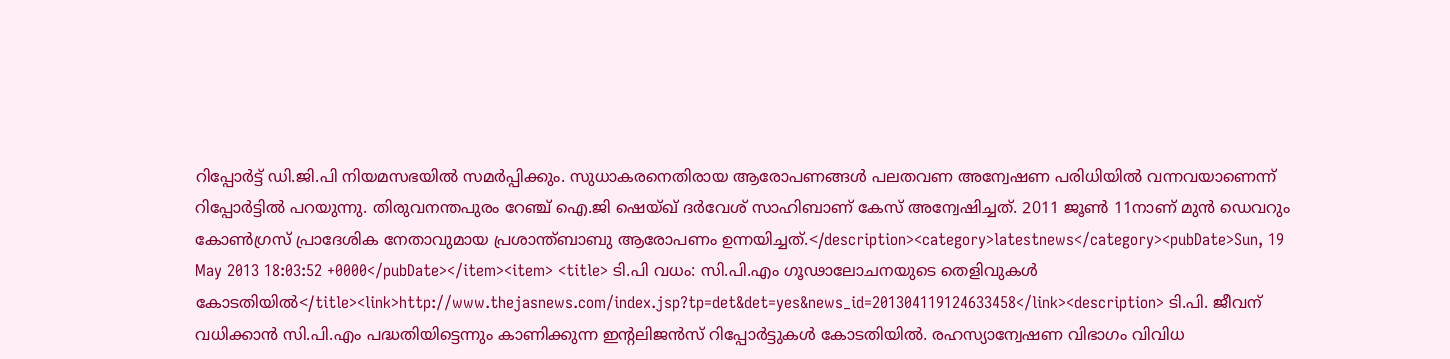റിപ്പോര്‍ട്ട്‌ ഡി.ജി.പി നിയമസഭയില്‍ സമര്‍പ്പിക്കും. സുധാകരനെതിരായ ആരോപണങ്ങള്‍ പലതവണ അന്വേഷണ പരിധിയില്‍ വന്നവയാണെന്ന്‌ റിപ്പോര്‍ട്ടില്‍ പറയുന്നു. തിരുവനന്തപുരം റേഞ്ച്‌ ഐ.ജി ഷെയ്‌ഖ്‌ ദര്‍വേശ്‌ സാഹിബാണ്‌ കേസ്‌ അന്വേഷിച്ചത്‌. 2011 ജൂണ്‍ 11നാണ്‌ മുന്‍ ഡെവറും കോണ്‍ഗ്രസ്‌ പ്രാദേശിക നേതാവുമായ പ്രശാന്ത്‌ബാബു ആരോപണം ഉന്നയിച്ചത്‌.</description><category>latestnews</category><pubDate>Sun, 19 May 2013 18:03:52 +0000</pubDate></item><item> <title> ടി.പി വധം: സി.പി.എം ഗൂഢാലോചനയുടെ തെളിവുകള്‍ കോടതിയില്‍</title><link>http://www.thejasnews.com/index.jsp?tp=det&det=yes&news_id=201304119124633458</link><description> ടി.പി. ജീവന്‌ വധിക്കാന്‍ സി.പി.എം പദ്ധതിയിട്ടെന്നും കാണിക്കുന്ന ഇന്‍റലിജന്‍സ്‌ റിപ്പോര്‍ട്ടുകള്‍ കോടതിയില്‍. രഹസ്യാന്വേഷണ വിഭാഗം വിവിധ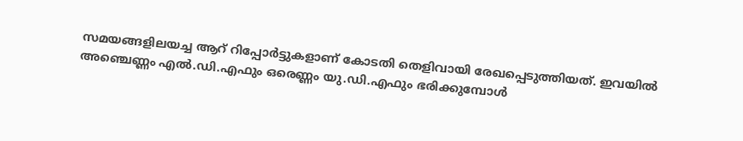സമയങ്ങളിലയച്ച ആറ്‌ റിപ്പോര്‍ട്ടുകളാണ്‌ കോടതി തെളിവായി രേഖപ്പെടുത്തിയത്‌. ഇവയില്‍ അഞ്ചെണ്ണം എല്‍.ഡി.എഫും ഒരെണ്ണം യു.ഡി.എഫും ഭരിക്കുമ്പോള്‍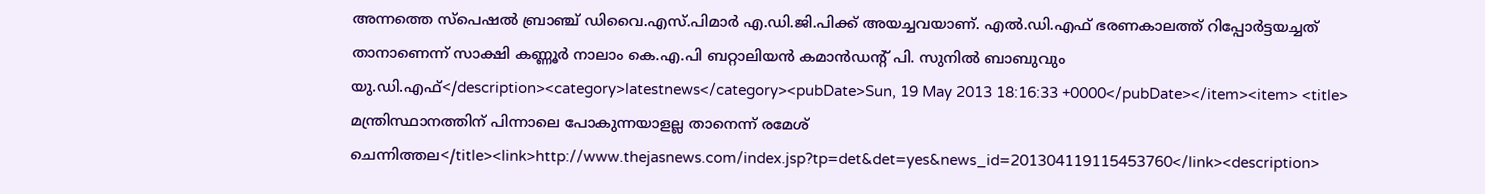അന്നത്തെ സ്‌പെഷല്‍ ബ്രാഞ്ച്‌ ഡിവൈ.എസ്‌.പിമാര്‍ എ.ഡി.ജി.പിക്ക്‌ അയച്ചവയാണ്‌. എല്‍.ഡി.എഫ്‌ ഭരണകാലത്ത്‌ റിപ്പോര്‍ട്ടയച്ചത്‌ താനാണെന്ന്‌ സാക്ഷി കണ്ണൂര്‍ നാലാം കെ.എ.പി ബറ്റാലിയന്‍ കമാന്‍ഡന്‍റ്‌ പി. സുനില്‍ ബാബുവും യു.ഡി.എഫ്‌</description><category>latestnews</category><pubDate>Sun, 19 May 2013 18:16:33 +0000</pubDate></item><item> <title> മന്ത്രിസ്ഥാനത്തിന്‌ പിന്നാലെ പോകുന്നയാളല്ല താനെന്ന്‌ രമേശ്‌ ചെന്നിത്തല</title><link>http://www.thejasnews.com/index.jsp?tp=det&det=yes&news_id=201304119115453760</link><description>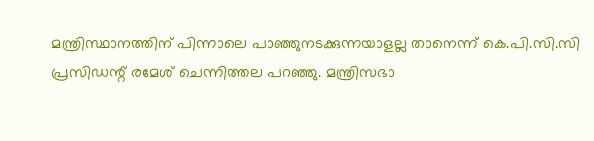മന്ത്രിസ്ഥാനത്തിന്‌ പിന്നാലെ പാഞ്ഞുനടക്കുന്നയാളല്ല താനെന്ന്‌ കെ.പി.സി.സി പ്രസിഡന്റ്‌ രമേശ്‌ ചെന്നിത്തല പറഞ്ഞു. മന്ത്രിസഭാ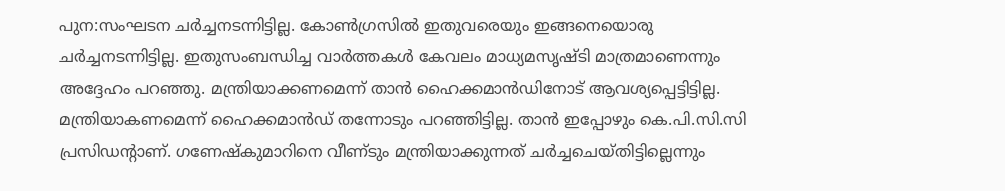പുന:സംഘടന ചര്‍ച്ചനടന്നിട്ടില്ല. കോണ്‍ഗ്രസില്‍ ഇതുവരെയും ഇങ്ങനെയൊരു ചര്‍ച്ചനടന്നിട്ടില്ല. ഇതുസംബന്ധിച്ച വാര്‍ത്തകള്‍ കേവലം മാധ്യമസൃഷ്ടി മാത്രമാണെന്നും അദ്ദേഹം പറഞ്ഞു. മന്ത്രിയാക്കണമെന്ന്‌ താന്‍ ഹൈക്കമാന്‍ഡിനോട്‌ ആവശ്യപ്പെട്ടിട്ടില്ല. മന്ത്രിയാകണമെന്ന്‌ ഹൈക്കമാന്‍ഡ്‌ തന്നോടും പറഞ്ഞിട്ടില്ല. താന്‍ ഇപ്പോഴും കെ.പി.സി.സി പ്രസിഡന്റാണ്‌. ഗണേഷ്‌കുമാറിനെ വീണ്‌ടും മന്ത്രിയാക്കുന്നത്‌ ചര്‍ച്ചചെയ്‌തിട്ടില്ലെന്നും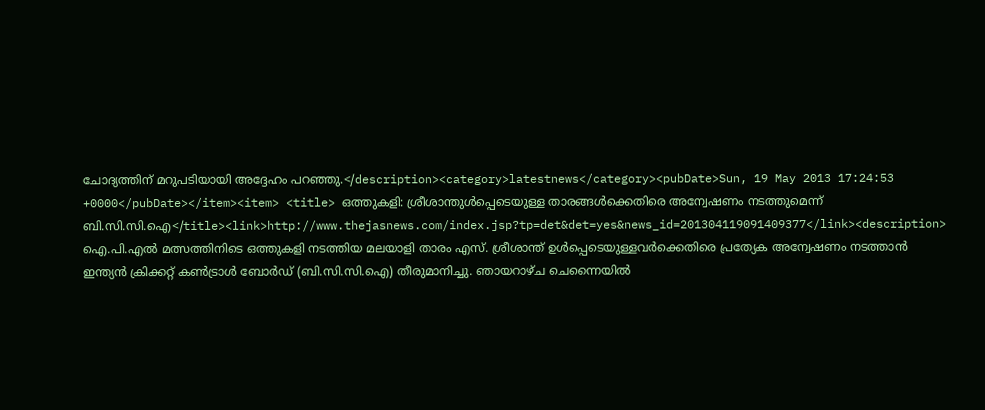ചോദ്യത്തിന്‌ മറുപടിയായി അദ്ദേഹം പറഞ്ഞു.</description><category>latestnews</category><pubDate>Sun, 19 May 2013 17:24:53 +0000</pubDate></item><item> <title> ഒത്തുകളി: ശ്രീശാന്തുള്‍പ്പെടെയുള്ള താരങ്ങള്‍ക്കെതിരെ അന്വേഷണം നടത്തുമെന്ന്‌ ബി.സി.സി.ഐ</title><link>http://www.thejasnews.com/index.jsp?tp=det&det=yes&news_id=201304119091409377</link><description>  ഐ.പി.എല്‍ മത്സത്തിനിടെ ഒത്തുകളി നടത്തിയ മലയാളി താരം എസ്‌. ശ്രീശാന്ത്‌ ഉള്‍പ്പെടെയുള്ളവര്‍ക്കെതിരെ പ്രത്യേക അന്വേഷണം നടത്താന്‍ ഇന്ത്യന്‍ ക്രിക്കറ്റ്‌ കണ്‍ട്രാള്‍ ബോര്‍ഡ്‌ (ബി.സി.സി.ഐ) തീരുമാനിച്ചു. ഞായറാഴ്‌ച ചെന്നൈയില്‍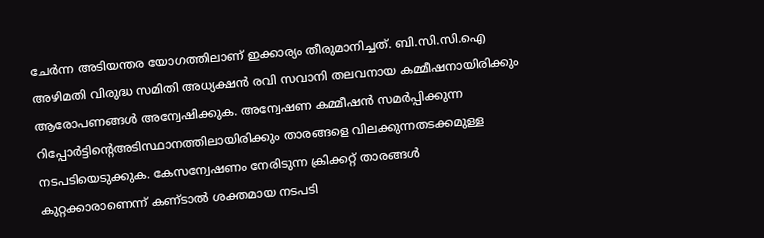ചേര്‍ന്ന അടിയന്തര യോഗത്തിലാണ്‌ ഇക്കാര്യം തീരുമാനിച്ചത്‌. ബി.സി.സി.ഐ അഴിമതി വിരുദ്ധ സമിതി അധ്യക്ഷന്‍ രവി സവാനി തലവനായ കമ്മീഷനായിരിക്കും ആരോപണങ്ങള്‍ അന്വേഷിക്കുക. അന്വേഷണ കമ്മീഷന്‍ സമര്‍പ്പിക്കുന്ന റിപ്പോര്‍ട്ടിന്റെഅടിസ്ഥാനത്തിലായിരിക്കും താരങ്ങളെ വിലക്കുന്നതടക്കമുള്ള നടപടിയെടുക്കുക. കേസന്വേഷണം നേരിടുന്ന ക്രിക്കറ്റ്‌ താരങ്ങള്‍ കുറ്റക്കാരാണെന്ന്‌ കണ്‌ടാല്‍ ശക്തമായ നടപടി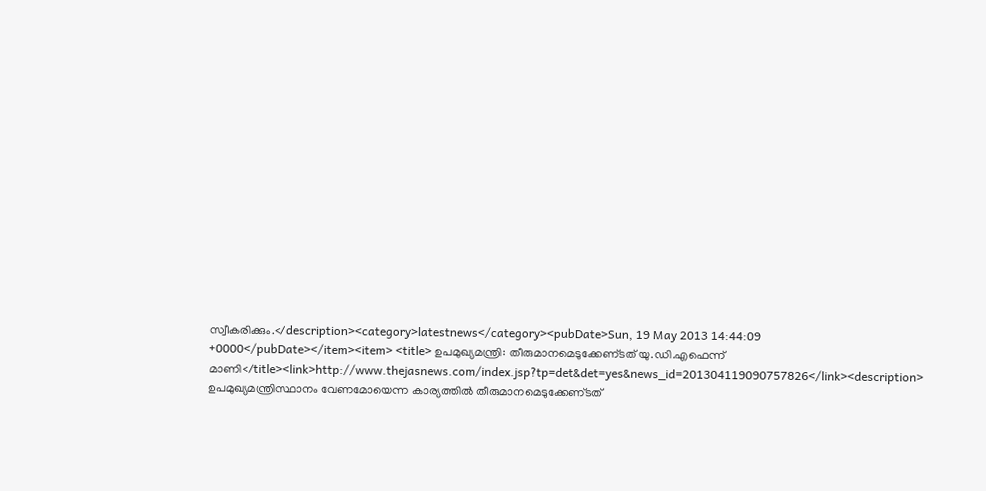സ്വീകരിക്കും.</description><category>latestnews</category><pubDate>Sun, 19 May 2013 14:44:09 +0000</pubDate></item><item> <title> ഉപമുഖ്യമന്ത്രി: തീരുമാനമെടുക്കേണ്‌ടത്‌ യു.ഡി.എഫെന്ന്‌ മാണി</title><link>http://www.thejasnews.com/index.jsp?tp=det&det=yes&news_id=201304119090757826</link><description> ഉപമുഖ്യമന്ത്രിസ്ഥാനം വേണമോയെന്ന കാര്യത്തില്‍ തീരുമാനമെടുക്കേണ്‌ടത്‌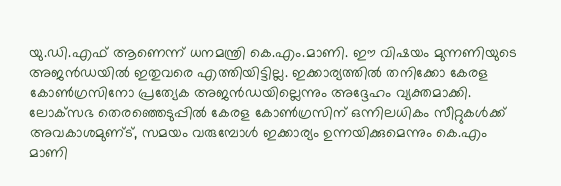യു.ഡി.എഫ്‌ ആണെന്ന്‌ ധനമന്ത്രി കെ.എം.മാണി. ഈ വിഷയം മുന്നണിയുടെ അജന്‍ഡയില്‍ ഇതുവരെ എത്തിയിട്ടില്ല. ഇക്കാര്യത്തില്‍ തനിക്കോ കേരള കോണ്‍ഗ്രസിനോ പ്രത്യേക അജന്‍ഡയില്ലെന്നും അദ്ദേഹം വ്യക്തമാക്കി. ലോക്‌സഭ തെരഞ്ഞെടുപ്പില്‍ കേരള കോണ്‍ഗ്രസിന്‌ ഒന്നിലധികം സീറ്റുകള്‍ക്ക്‌ അവകാശമുണ്‌ട്‌, സമയം വരുമ്പോള്‍ ഇക്കാര്യം ഉന്നയിക്കുമെന്നും കെ.എം മാണി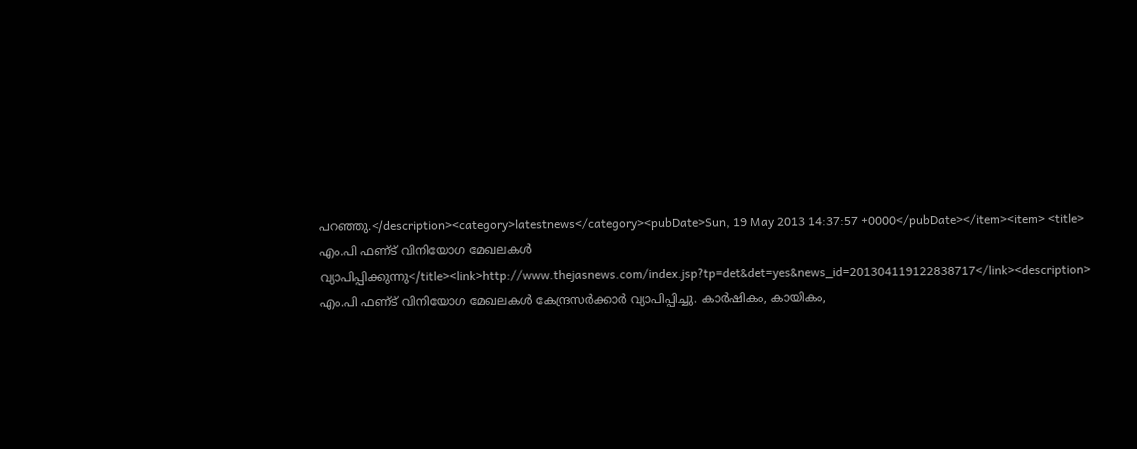പറഞ്ഞു.</description><category>latestnews</category><pubDate>Sun, 19 May 2013 14:37:57 +0000</pubDate></item><item> <title> എം.പി ഫണ്‌ട്‌ വിനിയോഗ മേഖലകള്‍ വ്യാപിപ്പിക്കുന്നു</title><link>http://www.thejasnews.com/index.jsp?tp=det&det=yes&news_id=201304119122838717</link><description> എം.പി ഫണ്‌ട്‌ വിനിയോഗ മേഖലകള്‍ കേന്ദ്രസര്‍ക്കാര്‍ വ്യാപിപ്പിച്ചു. കാര്‍ഷികം, കായികം,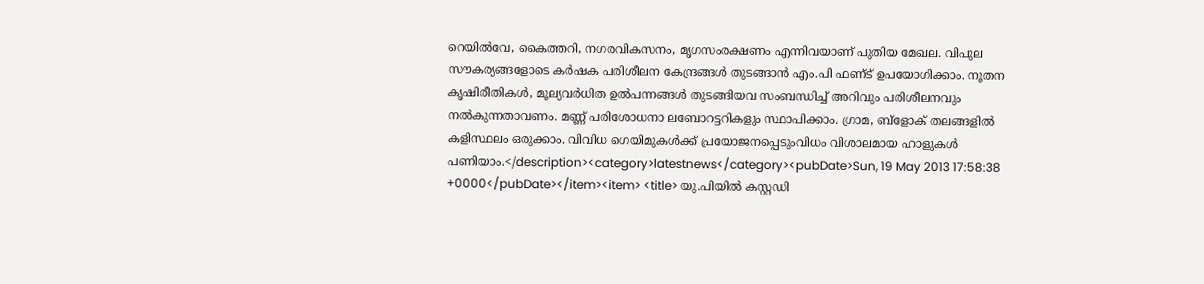റെയില്‍വേ, കൈത്തറി, നഗരവികസനം, മൃഗസംരക്ഷണം എന്നിവയാണ്‌ പുതിയ മേഖല. വിപുല സൗകര്യങ്ങളോടെ കര്‍ഷക പരിശീലന കേന്ദ്രങ്ങള്‍ തുടങ്ങാന്‍ എം.പി ഫണ്‌ട്‌ ഉപയോഗിക്കാം. നൂതന കൃഷിരീതികള്‍, മൂല്യവര്‍ധിത ഉല്‍പന്നങ്ങള്‍ തുടങ്ങിയവ സംബന്ധിച്ച്‌ അറിവും പരിശീലനവും നല്‍കുന്നതാവണം. മണ്ണ്‌ പരിശോധനാ ലബോറട്ടറികളും സ്ഥാപിക്കാം. ഗ്രാമ, ബ്‌ളോക്‌ തലങ്ങളില്‍ കളിസ്ഥലം ഒരുക്കാം. വിവിധ ഗെയിമുകള്‍ക്ക്‌ പ്രയോജനപ്പെടുംവിധം വിശാലമായ ഹാളുകള്‍ പണിയാം.</description><category>latestnews</category><pubDate>Sun, 19 May 2013 17:58:38 +0000</pubDate></item><item> <title> യു.പിയില്‍ കസ്റ്റഡി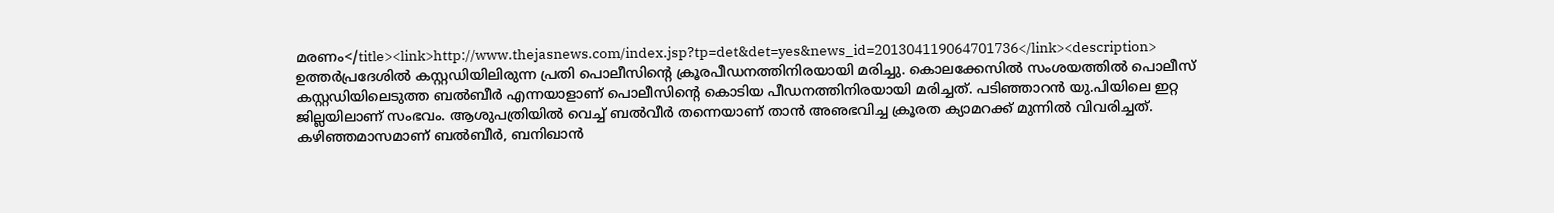മരണം</title><link>http://www.thejasnews.com/index.jsp?tp=det&det=yes&news_id=201304119064701736</link><description> ഉത്തര്‍പ്രദേശില്‍ കസ്റ്റഡിയിലിരുന്ന പ്രതി പൊലീസിന്റെ ക്രൂരപീഡനത്തിനിരയായി മരിച്ചു. കൊലക്കേസില്‍ സംശയത്തില്‍ പൊലീസ്‌ കസ്റ്റഡിയിലെടുത്ത ബല്‍ബീര്‍ എന്നയാളാണ്‌ പൊലീസിന്റെ കൊടിയ പീഡനത്തിനിരയായി മരിച്ചത്‌. പടിഞ്ഞാറന്‍ യു.പിയിലെ ഇറ്റ ജില്ലയിലാണ്‌ സംഭവം. ആശുപത്രിയില്‍ വെച്ച്‌ ബല്‍വീര്‍ തന്നെയാണ്‌ താന്‍ അഌഭവിച്ച ക്രൂരത ക്യാമറക്ക്‌ മുന്നില്‍ വിവരിച്ചത്‌. കഴിഞ്ഞമാസമാണ്‌ ബല്‍ബീര്‍, ബനിഖാന്‍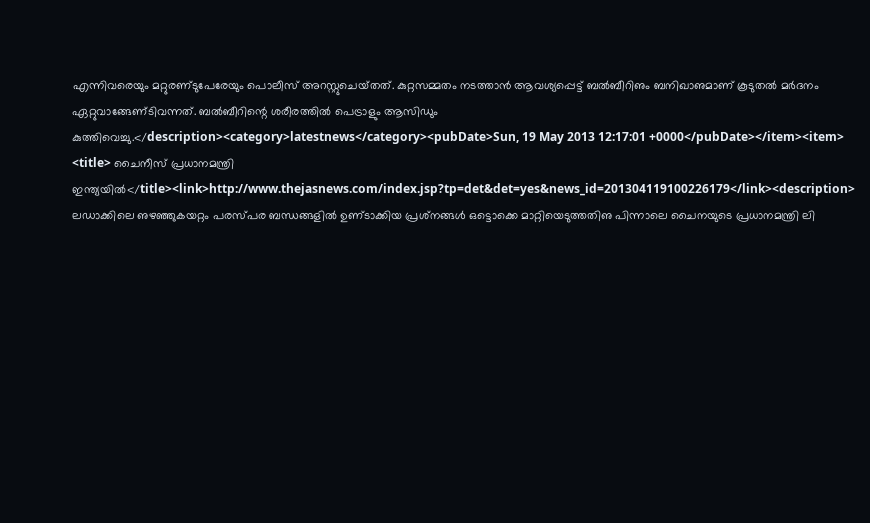എന്നിവരെയും മറ്റുരണ്‌ടുപേരേയും പൊലീസ്‌ അറസ്റ്റുചെയ്‌തത്‌. കുറ്റസമ്മതം നടത്താന്‍ ആവശ്യപ്പെട്ട്‌ ബല്‍ബീറിഌം ബനിഖാഌമാണ്‌ കൂടുതല്‍ മര്‍ദനം ഏറ്റുവാങ്ങേണ്‌ടിവന്നത്‌. ബല്‍ബീറിന്റെ ശരീരത്തില്‍ പെട്രാളും ആസിഡും കുത്തിവെച്ചു.</description><category>latestnews</category><pubDate>Sun, 19 May 2013 12:17:01 +0000</pubDate></item><item> <title> ചൈനീസ്‌ പ്രധാനമന്ത്രി ഇന്ത്യയില്‍</title><link>http://www.thejasnews.com/index.jsp?tp=det&det=yes&news_id=201304119100226179</link><description> ലഡാക്കിലെ ഌഴഞ്ഞുകയറ്റം പരസ്‌പര ബന്ധങ്ങളില്‍ ഉണ്‌ടാക്കിയ പ്രശ്‌നങ്ങള്‍ ഒട്ടൊക്കെ മാറ്റിയെടുത്തതിഌ പിന്നാലെ ചൈനയുടെ പ്രധാനമന്ത്രി ലി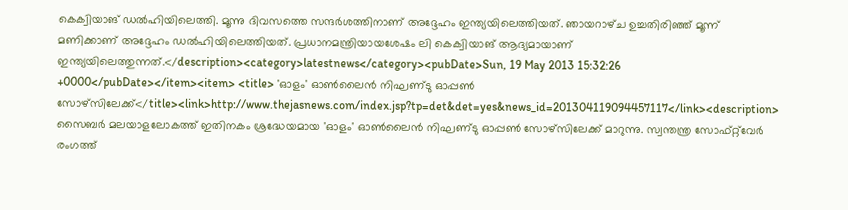കെക്വിയാങ്‌ ഡല്‍ഹിയിലെത്തി. മൂന്നു ദിവസത്തെ സന്ദര്‍ശത്തിനാണ്‌ അദ്ദേഹം ഇന്ത്യയിലെത്തിയത്‌. ഞായറാഴ്‌ച ഉച്ചതിരിഞ്ഞ്‌ മൂന്ന്‌ മണിക്കാണ്‌ അദ്ദേഹം ഡല്‍ഹിയിലെത്തിയത്‌. പ്രധാനമന്ത്രിയായശേഷം ലി കെക്വിയാങ്‌ ആദ്യമായാണ്‌ ഇന്ത്യയിലെത്തുന്നത്‌.</description><category>latestnews</category><pubDate>Sun, 19 May 2013 15:32:26 +0000</pubDate></item><item> <title> 'ഓളം' ഓണ്‍ലൈന്‍ നിഘണ്‌ടു ഓപ്പണ്‍ സോഴ്‌സിലേക്ക്‌</title><link>http://www.thejasnews.com/index.jsp?tp=det&det=yes&news_id=201304119094457117</link><description> സൈബര്‍ മലയാളലോകത്ത്‌ ഇതിനകം ശ്രദ്ധേയമായ 'ഓളം' ഓണ്‍ലൈന്‍ നിഘണ്‌ടു ഓപ്പണ്‍ സോഴ്‌സിലേക്ക്‌ മാറുന്നു. സ്വന്തന്ത്ര സോഫ്‌റ്റ്‌വേര്‍ രംഗത്ത്‌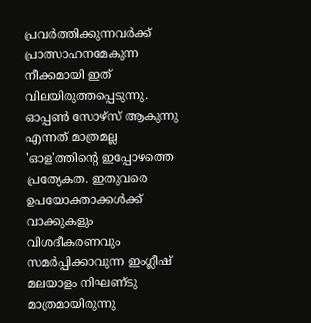പ്രവര്‍ത്തിക്കുന്നവര്‍ക്ക്‌ പ്രാത്സാഹനമേകുന്ന നീക്കമായി ഇത്‌ വിലയിരുത്തപ്പെടുന്നു. ഓപ്പണ്‍ സോഴ്‌സ്‌ ആകുന്നു എന്നത്‌ മാത്രമല്ല 'ഓള'ത്തിന്റെ ഇപ്പോഴത്തെ പ്രത്യേകത. ഇതുവരെ ഉപയോക്താക്കള്‍ക്ക്‌ വാക്കുകളും വിശദീകരണവും സമര്‍പ്പിക്കാവുന്ന ഇംഗ്ലീഷ്‌ മലയാളം നിഘണ്‌ടു മാത്രമായിരുന്നു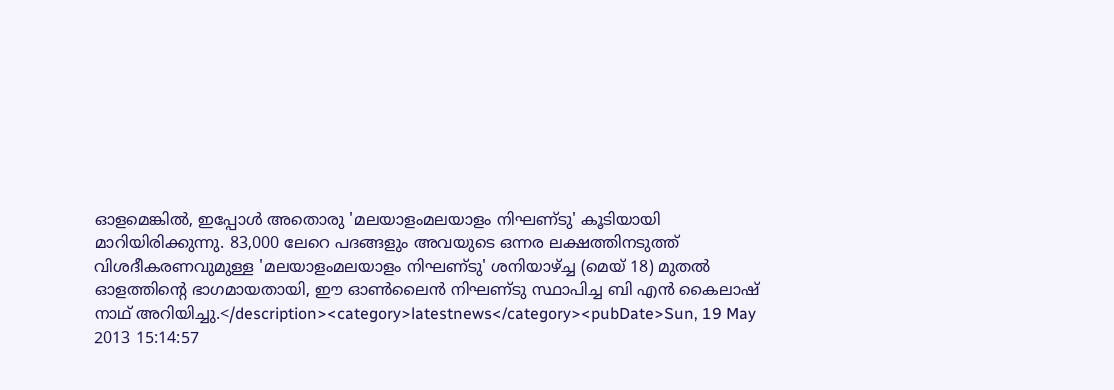ഓളമെങ്കില്‍, ഇപ്പോള്‍ അതൊരു 'മലയാളംമലയാളം നിഘണ്‌ടു' കൂടിയായി മാറിയിരിക്കുന്നു. 83,000 ലേറെ പദങ്ങളും അവയുടെ ഒന്നര ലക്ഷത്തിനടുത്ത്‌ വിശദീകരണവുമുള്ള 'മലയാളംമലയാളം നിഘണ്‌ടു' ശനിയാഴ്‌ച്ച (മെയ്‌ 18) മുതല്‍ ഓളത്തിന്റെ ഭാഗമായതായി, ഈ ഓണ്‍ലൈന്‍ നിഘണ്‌ടു സ്ഥാപിച്ച ബി എന്‍ കൈലാഷ്‌ നാഥ്‌ അറിയിച്ചു.</description><category>latestnews</category><pubDate>Sun, 19 May 2013 15:14:57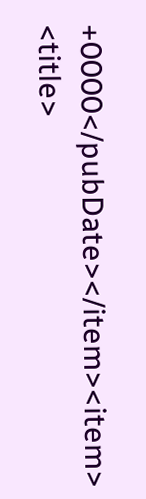+0000</pubDate></item><item> <title>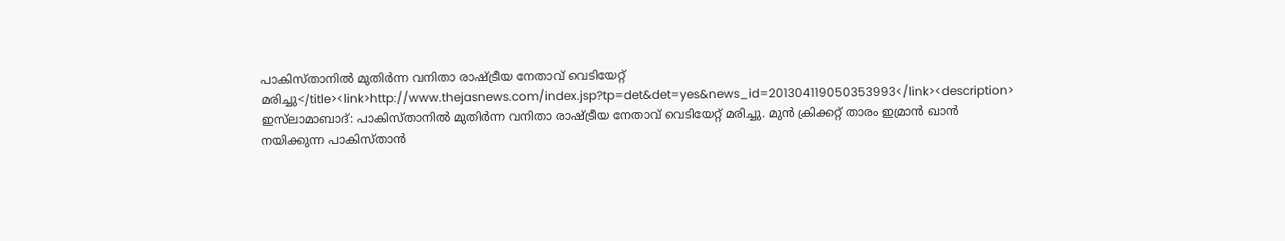പാകിസ്‌താനില്‍ മുതിര്‍ന്ന വനിതാ രാഷ്‌ട്രീയ നേതാവ്‌ വെടിയേറ്റ്‌ മരിച്ചു</title><link>http://www.thejasnews.com/index.jsp?tp=det&det=yes&news_id=201304119050353993</link><description> ഇസ്‌ലാമാബാദ്‌: പാകിസ്‌താനില്‍ മുതിര്‍ന്ന വനിതാ രാഷ്‌ട്രീയ നേതാവ്‌ വെടിയേറ്റ്‌ മരിച്ചു. മുന്‍ ക്രിക്കറ്റ്‌ താരം ഇമ്രാന്‍ ഖാന്‍ നയിക്കുന്ന പാകിസ്‌താന്‍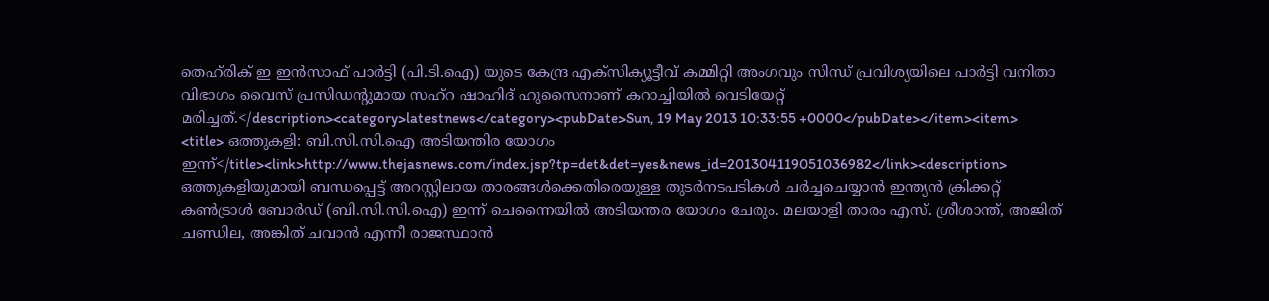തെഹ്‌രിക്‌ ഇ ഇന്‍സാഫ്‌ പാര്‍ട്ടി (പി.ടി.ഐ) യുടെ കേന്ദ്ര എക്‌സിക്യൂട്ടീവ്‌ കമ്മിറ്റി അംഗവും സിന്ധ്‌ പ്രവിശ്യയിലെ പാര്‍ട്ടി വനിതാ വിഭാഗം വൈസ്‌ പ്രസിഡന്റുമായ സഹ്‌റ ഷാഹിദ്‌ ഹുസൈനാണ്‌ കറാച്ചിയില്‍ വെടിയേറ്റ്‌ മരിച്ചത്‌.</description><category>latestnews</category><pubDate>Sun, 19 May 2013 10:33:55 +0000</pubDate></item><item> <title> ഒത്തുകളി: ബി.സി.സി.ഐ അടിയന്തിര യോഗം ഇന്ന്‌</title><link>http://www.thejasnews.com/index.jsp?tp=det&det=yes&news_id=201304119051036982</link><description> ഒത്തുകളിയുമായി ബന്ധപ്പെട്ട്‌ അറസ്റ്റിലായ താരങ്ങള്‍ക്കെതിരെയുള്ള തുടര്‍നടപടികള്‍ ചര്‍ച്ചചെയ്യാന്‍ ഇന്ത്യന്‍ ക്രിക്കറ്റ്‌ കണ്‍ട്രാള്‍ ബോര്‍ഡ്‌ (ബി.സി.സി.ഐ) ഇന്ന്‌ ചെന്നൈയില്‍ അടിയന്തര യോഗം ചേരും. മലയാളി താരം എസ്‌. ശ്രീശാന്ത്‌, അജിത്‌ ചണ്ഡില, അങ്കിത്‌ ചവാന്‍ എന്നീ രാജസ്ഥാന്‍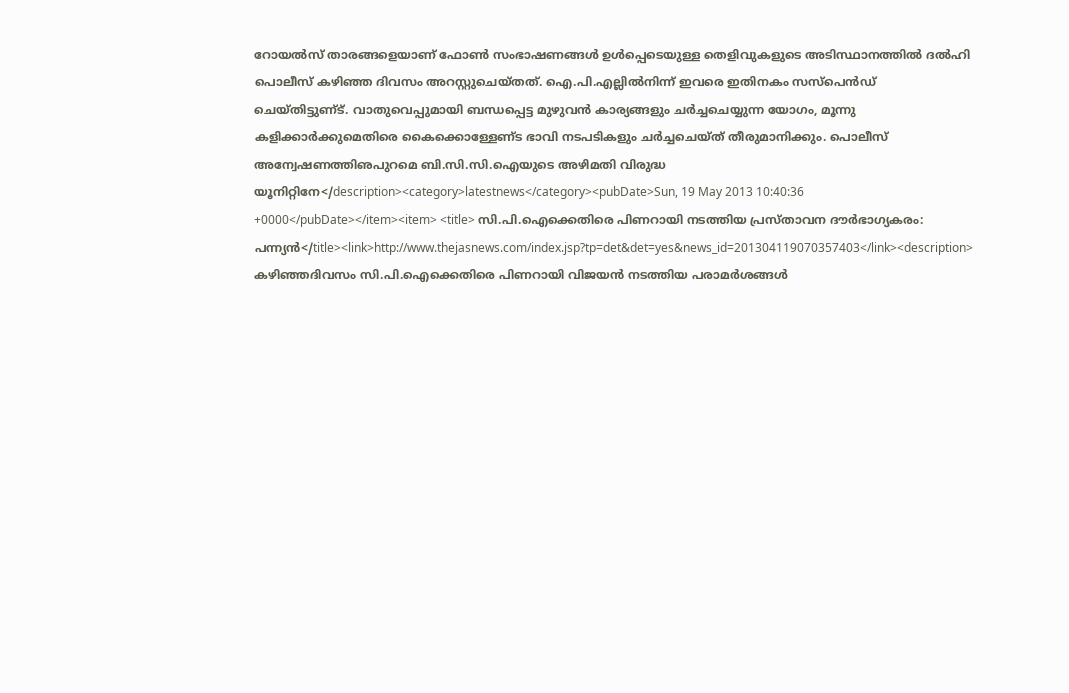റോയല്‍സ്‌ താരങ്ങളെയാണ്‌ ഫോണ്‍ സംഭാഷണങ്ങള്‍ ഉള്‍പ്പെടെയുള്ള തെളിവുകളുടെ അടിസ്ഥാനത്തില്‍ ദല്‍ഹി പൊലീസ്‌ കഴിഞ്ഞ ദിവസം അറസ്റ്റുചെയ്‌തത്‌. ഐ.പി.എല്ലില്‍നിന്ന്‌ ഇവരെ ഇതിനകം സസ്‌പെന്‍ഡ്‌ ചെയ്‌തിട്ടുണ്‌ട്‌. വാതുവെപ്പുമായി ബന്ധപ്പെട്ട മുഴുവന്‍ കാര്യങ്ങളും ചര്‍ച്ചചെയ്യുന്ന യോഗം, മൂന്നു കളിക്കാര്‍ക്കുമെതിരെ കൈക്കൊള്ളേണ്‌ട ഭാവി നടപടികളും ചര്‍ച്ചചെയ്‌ത്‌ തീരുമാനിക്കും. പൊലീസ്‌ അന്വേഷണത്തിഌപുറമെ ബി.സി.സി.ഐയുടെ അഴിമതി വിരുദ്ധ യൂനിറ്റിനേ</description><category>latestnews</category><pubDate>Sun, 19 May 2013 10:40:36 +0000</pubDate></item><item> <title> സി.പി.ഐക്കെതിരെ പിണറായി നടത്തിയ പ്രസ്‌താവന ദൗര്‍ഭാഗ്യകരം: പന്ന്യന്‍</title><link>http://www.thejasnews.com/index.jsp?tp=det&det=yes&news_id=201304119070357403</link><description> കഴിഞ്ഞദിവസം സി.പി.ഐക്കെതിരെ പിണറായി വിജയന്‍ നടത്തിയ പരാമര്‍ശങ്ങള്‍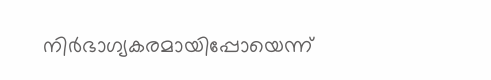നിര്‍ഭാഗ്യകരമായിപ്പോയെന്ന്‌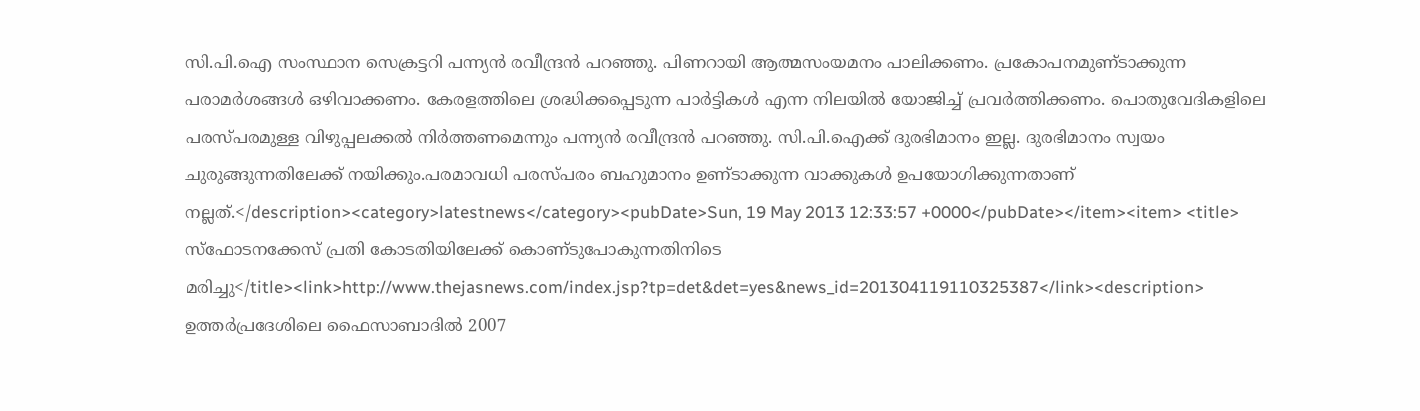സി.പി.ഐ സംസ്ഥാന സെക്രട്ടറി പന്ന്യന്‍ രവീന്ദ്രന്‍ പറഞ്ഞു. പിണറായി ആത്മസംയമനം പാലിക്കണം. പ്രകോപനമുണ്‌ടാക്കുന്ന പരാമര്‍ശങ്ങള്‍ ഒഴിവാക്കണം. കേരളത്തിലെ ശ്രദ്ധിക്കപ്പെടുന്ന പാര്‍ട്ടികള്‍ എന്ന നിലയില്‍ യോജിച്ച്‌ പ്രവര്‍ത്തിക്കണം. പൊതുവേദികളിലെ പരസ്‌പരമുള്ള വിഴുപ്പലക്കല്‍ നിര്‍ത്തണമെന്നും പന്ന്യന്‍ രവീന്ദ്രന്‍ പറഞ്ഞു. സി.പി.ഐക്ക്‌ ദുരഭിമാനം ഇല്ല. ദുരഭിമാനം സ്വയം ചുരുങ്ങുന്നതിലേക്ക്‌ നയിക്കും.പരമാവധി പരസ്‌പരം ബഹുമാനം ഉണ്‌ടാക്കുന്ന വാക്കുകള്‍ ഉപയോഗിക്കുന്നതാണ്‌ നല്ലത്‌.</description><category>latestnews</category><pubDate>Sun, 19 May 2013 12:33:57 +0000</pubDate></item><item> <title> സ്‌ഫോടനക്കേസ്‌ പ്രതി കോടതിയിലേക്ക്‌ കൊണ്‌ടുപോകുന്നതിനിടെ മരിച്ചു</title><link>http://www.thejasnews.com/index.jsp?tp=det&det=yes&news_id=201304119110325387</link><description> ഉത്തര്‍പ്രദേശിലെ ഫൈസാബാദില്‍ 2007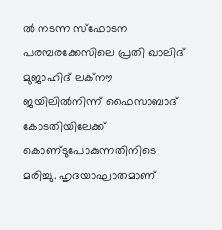ല്‍ നടന്ന സ്‌ഫോടന പരമ്പരക്കേസിലെ പ്രതി ഖാലിദ്‌ മുജാഹിദ്‌ ലക്‌നൗ ജയിലില്‍നിന്ന്‌ ഫൈസാബാദ്‌ കോടതിയിലേക്ക്‌ കൊണ്‌ടുപോകുന്നതിനിടെ മരിച്ചു. ഹൃദയാഘാതമാണ്‌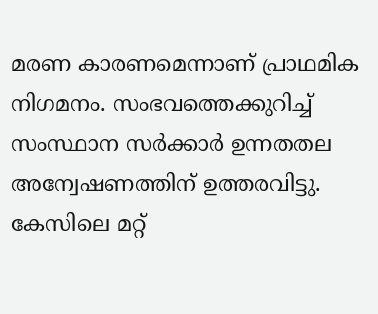മരണ കാരണമെന്നാണ്‌ പ്രാഥമിക നിഗമനം. സംഭവത്തെക്കുറിച്ച്‌ സംസ്ഥാന സര്‍ക്കാര്‍ ഉന്നതതല അന്വേഷണത്തിന്‌ ഉത്തരവിട്ടു. കേസിലെ മറ്റ്‌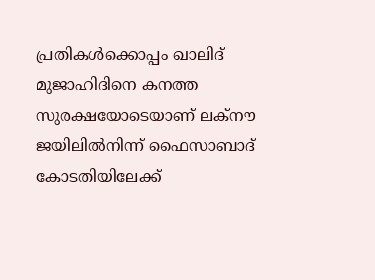പ്രതികള്‍ക്കൊപ്പം ഖാലിദ്‌ മുജാഹിദിനെ കനത്ത സുരക്ഷയോടെയാണ്‌ ലക്‌നൗ ജയിലില്‍നിന്ന്‌ ഫൈസാബാദ്‌ കോടതിയിലേക്ക്‌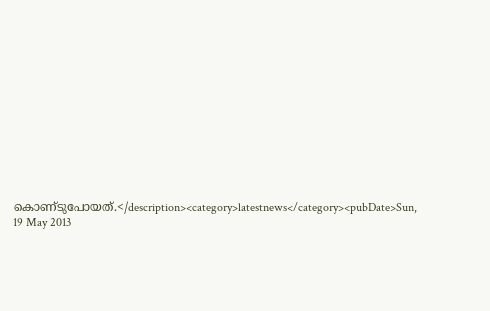കൊണ്‌ടുപോയത്‌.</description><category>latestnews</category><pubDate>Sun, 19 May 2013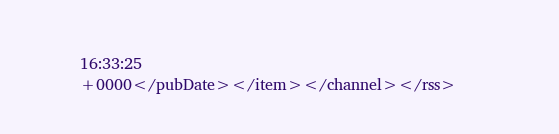16:33:25 +0000</pubDate></item></channel></rss>